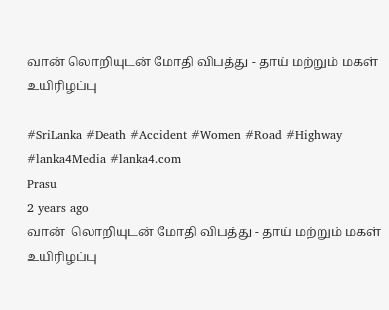வான் லொறியுடன் மோதி விபத்து - தாய் மற்றும் மகள் உயிரிழப்பு

#SriLanka #Death #Accident #Women #Road #Highway #lanka4Media #lanka4.com
Prasu
2 years ago
வான்  லொறியுடன் மோதி விபத்து - தாய் மற்றும் மகள் உயிரிழப்பு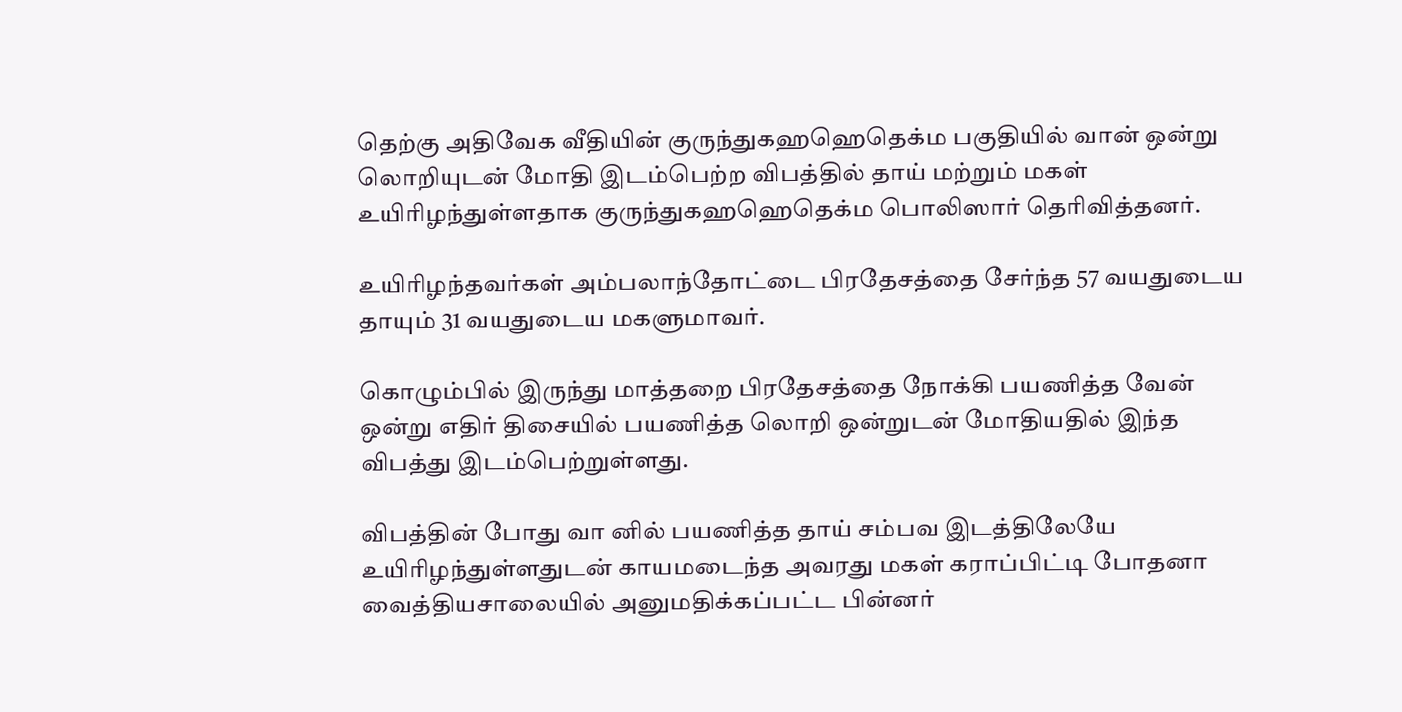தெற்கு அதிவேக வீதியின் குருந்துகஹஹெதெக்ம பகுதியில் வான் ஒன்று லொறியுடன் மோதி இடம்பெற்ற விபத்தில் தாய் மற்றும் மகள் உயிரிழந்துள்ளதாக குருந்துகஹஹெதெக்ம பொலிஸார் தெரிவித்தனர்.

உயிரிழந்தவர்கள் அம்பலாந்தோட்டை பிரதேசத்தை சேர்ந்த 57 வயதுடைய தாயும் 31 வயதுடைய மகளுமாவர்.

கொழும்பில் இருந்து மாத்தறை பிரதேசத்தை நோக்கி பயணித்த வேன் ஒன்று எதிர் திசையில் பயணித்த லொறி ஒன்றுடன் மோதியதில் இந்த விபத்து இடம்பெற்றுள்ளது.

விபத்தின் போது வா னில் பயணித்த தாய் சம்பவ இடத்திலேயே உயிரிழந்துள்ளதுடன் காயமடைந்த அவரது மகள் கராப்பிட்டி போதனா வைத்தியசாலையில் அனுமதிக்கப்பட்ட பின்னர்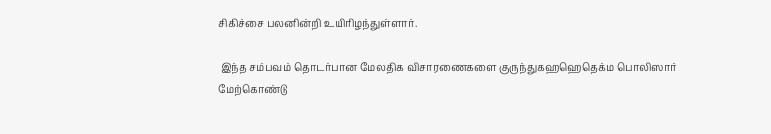சிகிச்சை பலனின்றி உயிரிழந்துள்ளார்.

 இந்த சம்பவம் தொடர்பான மேலதிக விசாரணைகளை குருந்துகஹஹெதெக்ம பொலிஸார் மேற்கொண்டு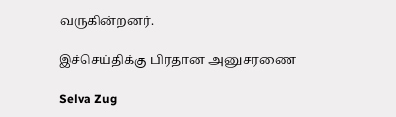வருகின்றனர்.

இச்செய்திக்கு பிரதான அனுசரணை

Selva Zug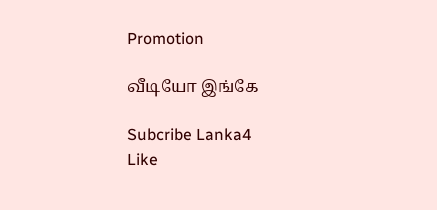Promotion

வீடியோ இங்கே

Subcribe Lanka4
Like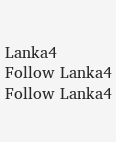Lanka4
Follow Lanka4
Follow Lanka4